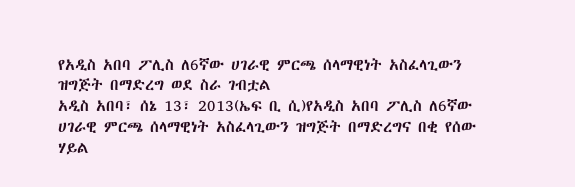የአዲስ አበባ ፖሊስ ለ6ኛው ሀገራዊ ምርጫ ሰላማዊነት አስፈላጊውን ዝግጅት በማድረግ ወደ ስራ ገብቷል
አዲስ አበባ፣ ሰኔ 13፣ 2013(ኤፍ ቢ ሲ)የአዲስ አበባ ፖሊስ ለ6ኛው ሀገራዊ ምርጫ ሰላማዊነት አስፈላጊውን ዝግጅት በማድረግና በቂ የሰው ሃይል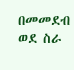በመመደብ ወደ ስራ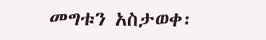መግቱን አስታወቀ፡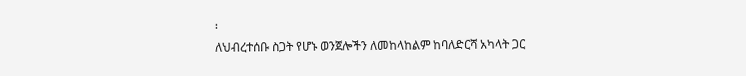፡
ለህብረተሰቡ ስጋት የሆኑ ወንጀሎችን ለመከላከልም ከባለድርሻ አካላት ጋር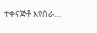ተቀናጅቶ እየሰራ…